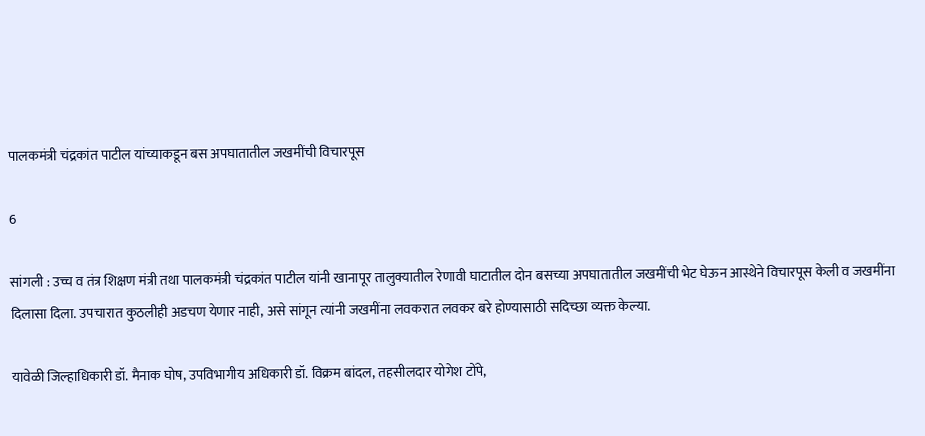पालकमंत्री चंद्रकांत पाटील यांच्याकडून बस अपघातातील जखमींची विचारपूस

6

सांगली : उच्च व तंत्र शिक्षण मंत्री तथा पालकमंत्री चंद्रकांत पाटील यांनी खानापूर तालुक्यातील रेणावी घाटातील दोन बसच्या अपघातातील जखमींची भेट घेऊन आस्थेने विचारपूस केली व जखमींना दिलासा दिला. उपचारात कुठलीही अडचण येणार नाही, असे सांगून त्यांनी जखमींना लवकरात लवकर बरे होण्यासाठी सदिच्छा व्यक्त केल्या.

यावेळी जिल्हाधिकारी डॉ. मैनाक घोष, उपविभागीय अधिकारी डॉ. विक्रम बांदल, तहसीलदार योगेश टोंपे,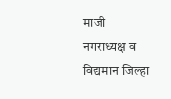माजी नगराध्यक्ष व विद्यमान जिल्हा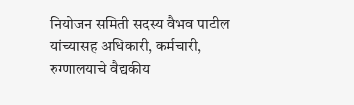नियोजन समिती सदस्य वैभव पाटील यांच्यासह अधिकारी, कर्मचारी, रुग्णालयाचे वैद्यकीय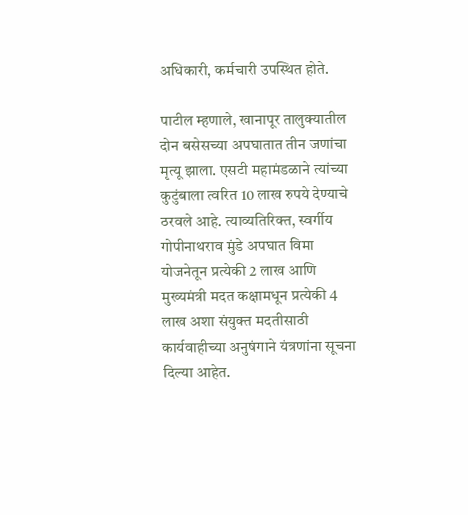अधिकारी, कर्मचारी उपस्थित होते.

पाटील म्हणाले, खानापूर तालुक्यातील दोन बसेसच्या अपघातात तीन जणांचा मृत्यू झाला. एसटी महामंडळाने त्यांच्या कुटुंबाला त्वरित 10 लाख रुपये देण्याचे ठरवले आहे. त्याव्यतिरिक्त, स्वर्गीय गोपीनाथराव मुंडे अपघात विमा योजनेतून प्रत्येकी 2 लाख आणि मुख्यमंत्री मदत कक्षामधून प्रत्येकी 4 लाख अशा संयुक्त मदतीसाठी कार्यवाहीच्या अनुषंगाने यंत्रणांना सूचना दिल्या आहेत.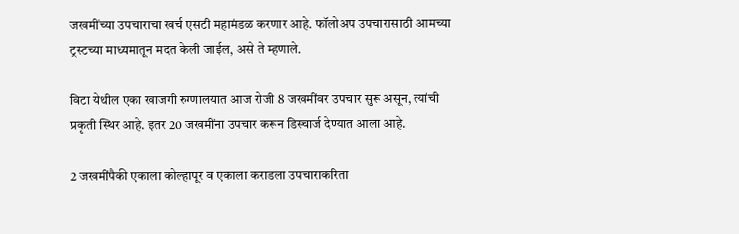जखमींच्या उपचाराचा खर्च एसटी महामंडळ करणार आहे. फॉलोअप उपचारासाठी आमच्या ट्रस्टच्या माध्यमातून मदत केली जाईल, असे ते म्हणाले.

विटा येथील एका खाजगी रुग्णालयात आज रोजी 8 जखमींवर उपचार सुरू असून, त्यांची प्रकृती स्थिर आहे. इतर 20 जखमींना उपचार करून डिस्चार्ज देण्यात आला आहे.

2 जखमींपैकी एकाला कोल्हापूर व एकाला कराडला उपचाराकरिता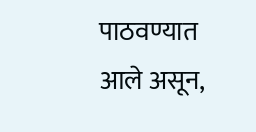पाठवण्यात आले असून,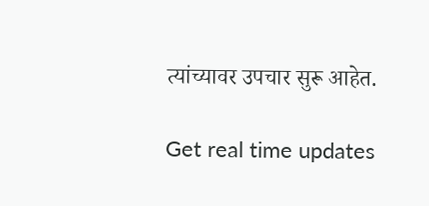त्यांच्यावर उपचार सुरू आहेत.

Get real time updates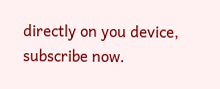directly on you device, subscribe now.